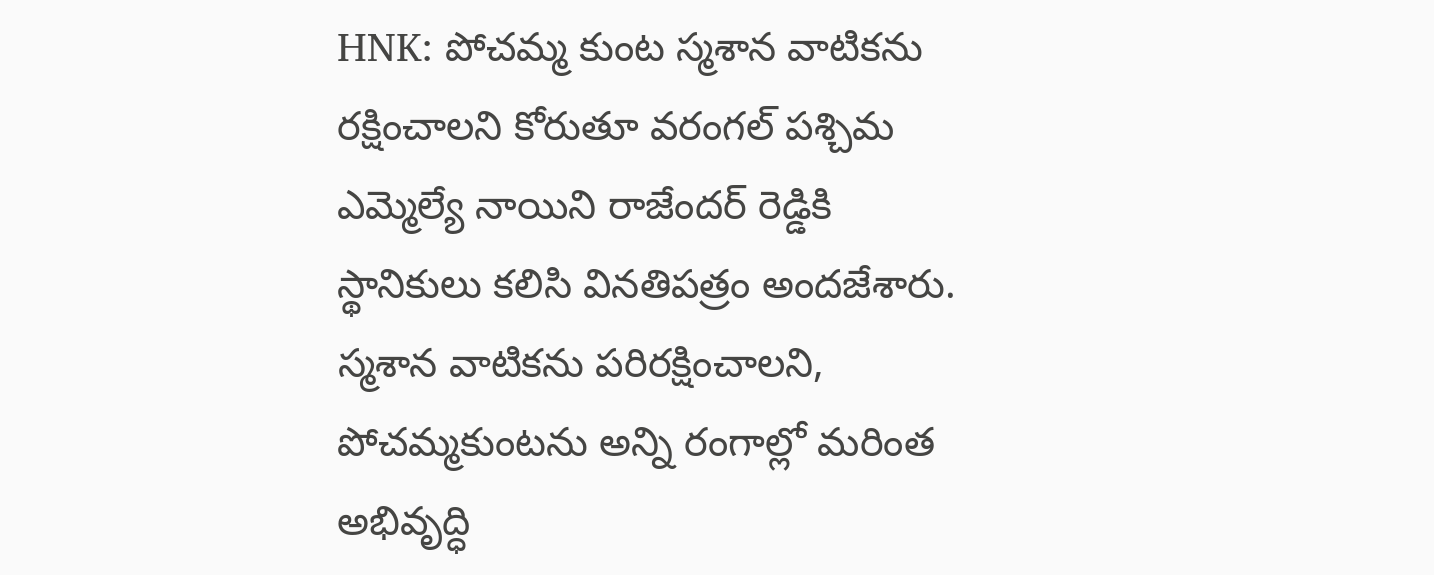HNK: పోచమ్మ కుంట స్మశాన వాటికను రక్షించాలని కోరుతూ వరంగల్ పశ్చిమ ఎమ్మెల్యే నాయిని రాజేందర్ రెడ్డికి స్థానికులు కలిసి వినతిపత్రం అందజేశారు. స్మశాన వాటికను పరిరక్షించాలని, పోచమ్మకుంటను అన్ని రంగాల్లో మరింత అభివృద్ధి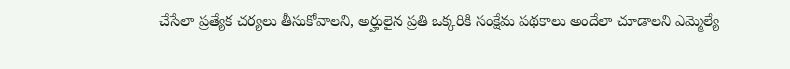చేసేలా ప్రత్యేక చర్యలు తీసుకోవాలని, అర్హులైన ప్రతి ఒక్కరికి సంక్షేమ పథకాలు అందేలా చూడాలని ఎమ్మెల్యే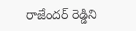రాజేందర్ రెడ్డిని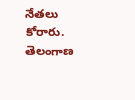నేతలు కోరారు.
తెలంగాణ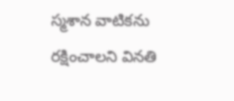స్మశాన వాటికను రక్షించాలని వినతి